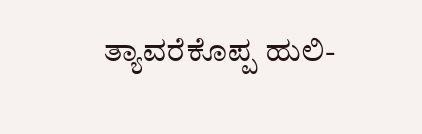ತ್ಯಾವರೆಕೊಪ್ಪ ಹುಲಿ-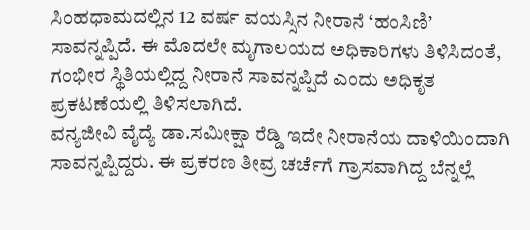ಸಿಂಹಧಾಮದಲ್ಲಿನ 12 ವರ್ಷ ವಯಸ್ಸಿನ ನೀರಾನೆ ‘ಹಂಸಿಣಿ’ ಸಾವನ್ನಪ್ಪಿದೆ. ಈ ಮೊದಲೇ ಮೃಗಾಲಯದ ಅಧಿಕಾರಿಗಳು ತಿಳಿಸಿದಂತೆ, ಗಂಭೀರ ಸ್ಥಿತಿಯಲ್ಲಿದ್ದ ನೀರಾನೆ ಸಾವನ್ನಪ್ಪಿದೆ ಎಂದು ಅಧಿಕೃತ ಪ್ರಕಟಣೆಯಲ್ಲಿ ತಿಳಿಸಲಾಗಿದೆ.
ವನ್ಯಜೀವಿ ವೈದ್ಯೆ ಡಾ.ಸಮೀಕ್ಷಾ ರೆಡ್ಡಿ ಇದೇ ನೀರಾನೆಯ ದಾಳಿಯಿಂದಾಗಿ ಸಾವನ್ನಪ್ಪಿದ್ದರು. ಈ ಪ್ರಕರಣ ತೀವ್ರ ಚರ್ಚೆಗೆ ಗ್ರಾಸವಾಗಿದ್ದ ಬೆನ್ನಲ್ಲೆ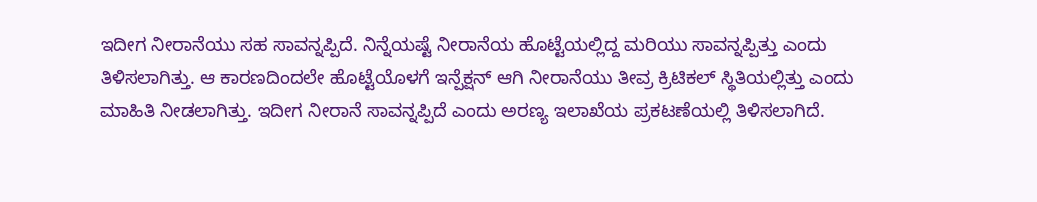ಇದೀಗ ನೀರಾನೆಯು ಸಹ ಸಾವನ್ನಪ್ಪಿದೆ. ನಿನ್ನೆಯಷ್ಟೆ ನೀರಾನೆಯ ಹೊಟ್ಟೆಯಲ್ಲಿದ್ದ ಮರಿಯು ಸಾವನ್ನಪ್ಪಿತ್ತು ಎಂದು ತಿಳಿಸಲಾಗಿತ್ತು. ಆ ಕಾರಣದಿಂದಲೇ ಹೊಟ್ಟೆಯೊಳಗೆ ಇನ್ಪೆಕ್ಷನ್ ಆಗಿ ನೀರಾನೆಯು ತೀವ್ರ ಕ್ರಿಟಿಕಲ್ ಸ್ಥಿತಿಯಲ್ಲಿತ್ತು ಎಂದು ಮಾಹಿತಿ ನೀಡಲಾಗಿತ್ತು. ಇದೀಗ ನೀರಾನೆ ಸಾವನ್ನಪ್ಪಿದೆ ಎಂದು ಅರಣ್ಯ ಇಲಾಖೆಯ ಪ್ರಕಟಣೆಯಲ್ಲಿ ತಿಳಿಸಲಾಗಿದೆ.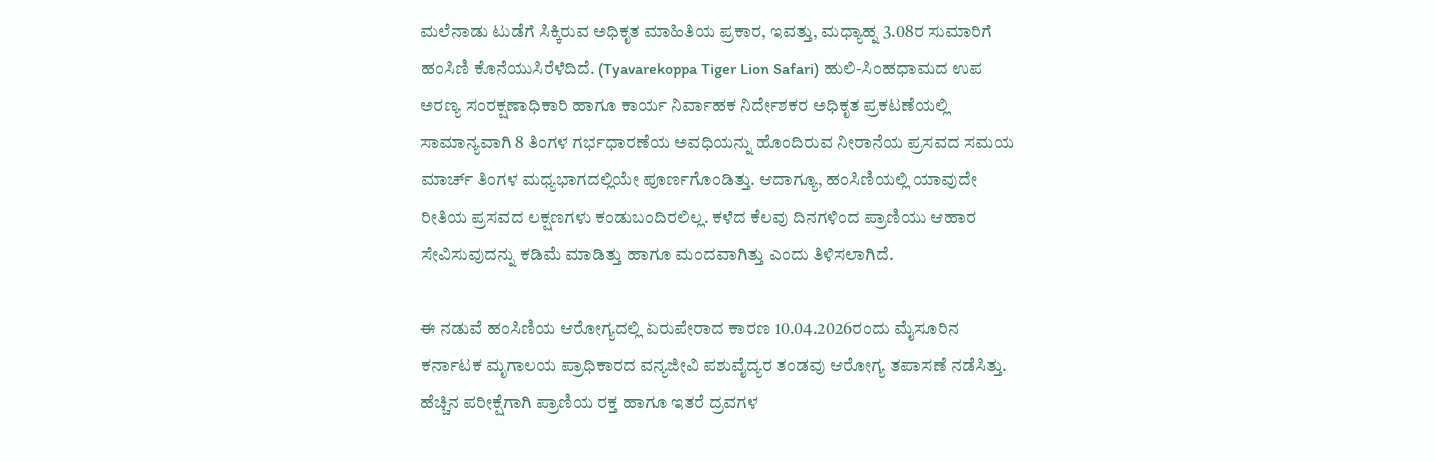ಮಲೆನಾಡು ಟುಡೆಗೆ ಸಿಕ್ಕಿರುವ ಅಧಿಕೃತ ಮಾಹಿತಿಯ ಪ್ರಕಾರ, ಇವತ್ತು, ಮಧ್ಯಾಹ್ನ 3.08ರ ಸುಮಾರಿಗೆ ಹಂಸಿಣಿ ಕೊನೆಯುಸಿರೆಳೆದಿದೆ. (Tyavarekoppa Tiger Lion Safari) ಹುಲಿ-ಸಿಂಹಧಾಮದ ಉಪ ಅರಣ್ಯ ಸಂರಕ್ಷಣಾಧಿಕಾರಿ ಹಾಗೂ ಕಾರ್ಯ ನಿರ್ವಾಹಕ ನಿರ್ದೇಶಕರ ಅಧಿಕೃತ ಪ್ರಕಟಣೆಯಲ್ಲಿ ಸಾಮಾನ್ಯವಾಗಿ 8 ತಿಂಗಳ ಗರ್ಭಧಾರಣೆಯ ಅವಧಿಯನ್ನು ಹೊಂದಿರುವ ನೀರಾನೆಯ ಪ್ರಸವದ ಸಮಯ ಮಾರ್ಚ್ ತಿಂಗಳ ಮಧ್ಯಭಾಗದಲ್ಲಿಯೇ ಪೂರ್ಣಗೊಂಡಿತ್ತು. ಆದಾಗ್ಯೂ, ಹಂಸಿಣಿಯಲ್ಲಿ ಯಾವುದೇ ರೀತಿಯ ಪ್ರಸವದ ಲಕ್ಷಣಗಳು ಕಂಡುಬಂದಿರಲಿಲ್ಲ. ಕಳೆದ ಕೆಲವು ದಿನಗಳಿಂದ ಪ್ರಾಣಿಯು ಆಹಾರ ಸೇವಿಸುವುದನ್ನು ಕಡಿಮೆ ಮಾಡಿತ್ತು ಹಾಗೂ ಮಂದವಾಗಿತ್ತು ಎಂದು ತಿಳಿಸಲಾಗಿದೆ.

ಈ ನಡುವೆ ಹಂಸಿಣಿಯ ಆರೋಗ್ಯದಲ್ಲಿ ಏರುಪೇರಾದ ಕಾರಣ 10.04.2026ರಂದು ಮೈಸೂರಿನ ಕರ್ನಾಟಕ ಮೃಗಾಲಯ ಪ್ರಾಧಿಕಾರದ ವನ್ಯಜೀವಿ ಪಶುವೈದ್ಯರ ತಂಡವು ಆರೋಗ್ಯ ತಪಾಸಣೆ ನಡೆಸಿತ್ತು. ಹೆಚ್ಚಿನ ಪರೀಕ್ಷೆಗಾಗಿ ಪ್ರಾಣಿಯ ರಕ್ತ ಹಾಗೂ ಇತರೆ ದ್ರವಗಳ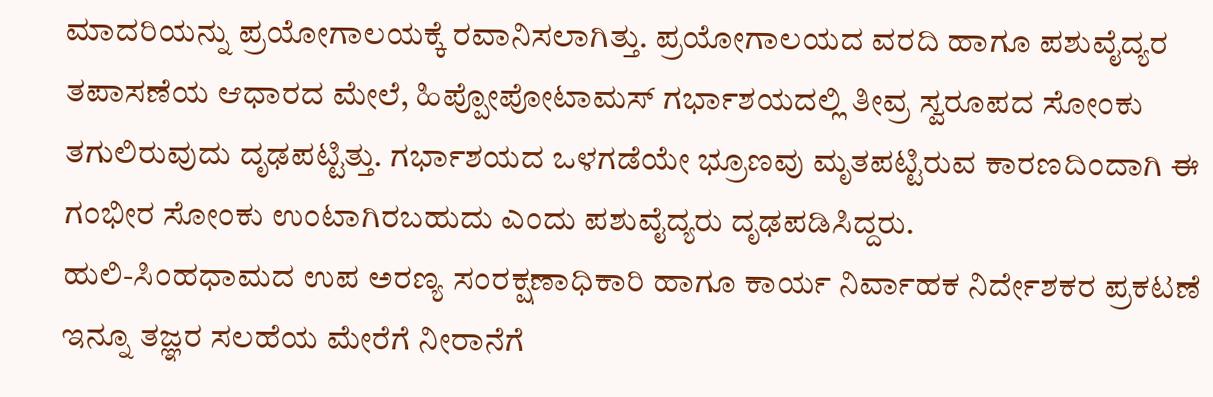ಮಾದರಿಯನ್ನು ಪ್ರಯೋಗಾಲಯಕ್ಕೆ ರವಾನಿಸಲಾಗಿತ್ತು. ಪ್ರಯೋಗಾಲಯದ ವರದಿ ಹಾಗೂ ಪಶುವೈದ್ಯರ ತಪಾಸಣೆಯ ಆಧಾರದ ಮೇಲೆ, ಹಿಪ್ಪೋಪೋಟಾಮಸ್ ಗರ್ಭಾಶಯದಲ್ಲಿ ತೀವ್ರ ಸ್ವರೂಪದ ಸೋಂಕು ತಗುಲಿರುವುದು ದೃಢಪಟ್ಟಿತ್ತು. ಗರ್ಭಾಶಯದ ಒಳಗಡೆಯೇ ಭ್ರೂಣವು ಮೃತಪಟ್ಟಿರುವ ಕಾರಣದಿಂದಾಗಿ ಈ ಗಂಭೀರ ಸೋಂಕು ಉಂಟಾಗಿರಬಹುದು ಎಂದು ಪಶುವೈದ್ಯರು ದೃಢಪಡಿಸಿದ್ದರು.
ಹುಲಿ-ಸಿಂಹಧಾಮದ ಉಪ ಅರಣ್ಯ ಸಂರಕ್ಷಣಾಧಿಕಾರಿ ಹಾಗೂ ಕಾರ್ಯ ನಿರ್ವಾಹಕ ನಿರ್ದೇಶಕರ ಪ್ರಕಟಣೆ
ಇನ್ನೂ ತಜ್ಞರ ಸಲಹೆಯ ಮೇರೆಗೆ ನೀರಾನೆಗೆ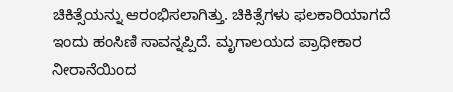ಚಿಕಿತ್ಸೆಯನ್ನು ಆರಂಭಿಸಲಾಗಿತ್ತು. ಚಿಕಿತ್ಸೆಗಳು ಫಲಕಾರಿಯಾಗದೆ ಇಂದು ಹಂಸಿಣಿ ಸಾವನ್ನಪ್ಪಿದೆ. ಮೃಗಾಲಯದ ಪ್ರಾಧೀಕಾರ ನೀರಾನೆಯಿಂದ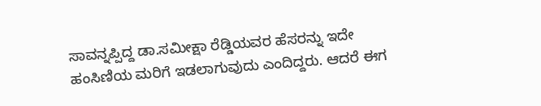ಸಾವನ್ನಪ್ಪಿದ್ದ ಡಾ.ಸಮೀಕ್ಷಾ ರೆಡ್ಡಿಯವರ ಹೆಸರನ್ನು ಇದೇ ಹಂಸಿಣಿಯ ಮರಿಗೆ ಇಡಲಾಗುವುದು ಎಂದಿದ್ದರು. ಆದರೆ ಈಗ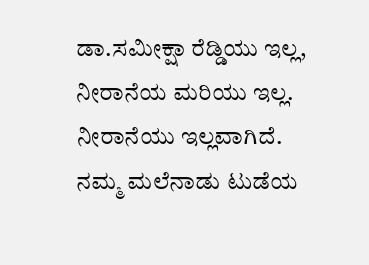ಡಾ.ಸಮೀಕ್ಷಾ ರೆಡ್ಡಿಯು ಇಲ್ಲ, ನೀರಾನೆಯ ಮರಿಯು ಇಲ್ಲ. ನೀರಾನೆಯು ಇಲ್ಲವಾಗಿದೆ.
ನಮ್ಮ ಮಲೆನಾಡು ಟುಡೆಯ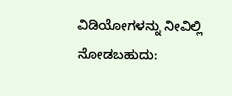ವಿಡಿಯೋಗಳನ್ನು ನೀವಿಲ್ಲಿ ನೋಡಬಹುದು: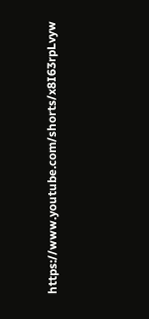https://www.youtube.com/shorts/x8I63rpLvyw